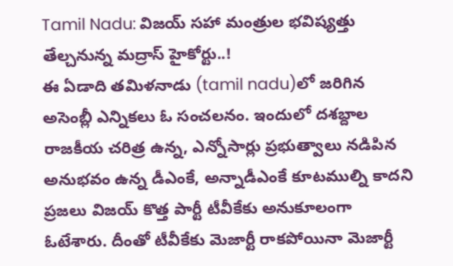Tamil Nadu: విజయ్ సహా మంత్రుల భవిష్యత్తు తేల్చనున్న మద్రాస్ హైకోర్టు..!
ఈ ఏడాది తమిళనాడు (tamil nadu)లో జరిగిన అసెంబ్లీ ఎన్నికలు ఓ సంచలనం. ఇందులో దశబ్దాల రాజకీయ చరిత్ర ఉన్న, ఎన్నోసార్లు ప్రభుత్వాలు నడిపిన అనుభవం ఉన్న డీఎంకే, అన్నాడీఎంకే కూటముల్ని కాదని ప్రజలు విజయ్ కొత్త పార్టీ టీవీకేకు అనుకూలంగా ఓటేశారు. దీంతో టీవీకేకు మెజార్టీ రాకపోయినా మెజార్టీ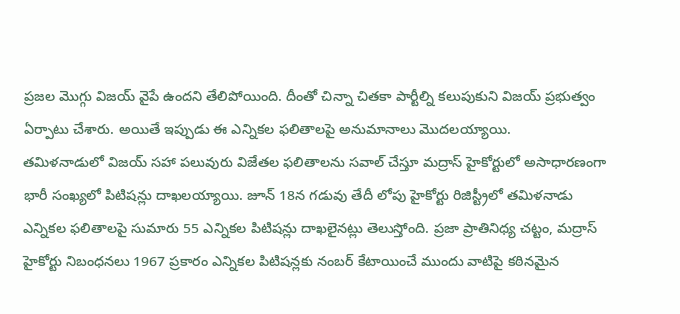ప్రజల మొగ్గు విజయ్ వైపే ఉందని తేలిపోయింది. దీంతో చిన్నా చితకా పార్టీల్ని కలుపుకుని విజయ్ ప్రభుత్వం ఏర్పాటు చేశారు. అయితే ఇప్పుడు ఈ ఎన్నికల ఫలితాలపై అనుమానాలు మొదలయ్యాయి.
తమిళనాడులో విజయ్ సహా పలువురు విజేతల ఫలితాలను సవాల్ చేస్తూ మద్రాస్ హైకోర్టులో అసాధారణంగా భారీ సంఖ్యలో పిటిషన్లు దాఖలయ్యాయి. జూన్ 18న గడువు తేదీ లోపు హైకోర్టు రిజిస్ట్రీలో తమిళనాడు ఎన్నికల ఫలితాలపై సుమారు 55 ఎన్నికల పిటిషన్లు దాఖలైనట్లు తెలుస్తోంది. ప్రజా ప్రాతినిధ్య చట్టం, మద్రాస్ హైకోర్టు నిబంధనలు 1967 ప్రకారం ఎన్నికల పిటిషన్లకు నంబర్ కేటాయించే ముందు వాటిపై కఠినమైన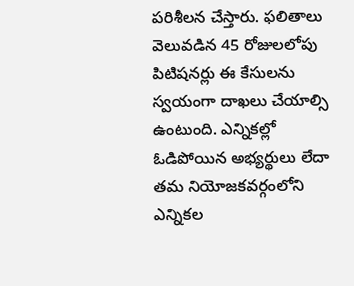పరిశీలన చేస్తారు. ఫలితాలు వెలువడిన 45 రోజులలోపు పిటిషనర్లు ఈ కేసులను స్వయంగా దాఖలు చేయాల్సి ఉంటుంది. ఎన్నికల్లో ఓడిపోయిన అభ్యర్థులు లేదా తమ నియోజకవర్గంలోని ఎన్నికల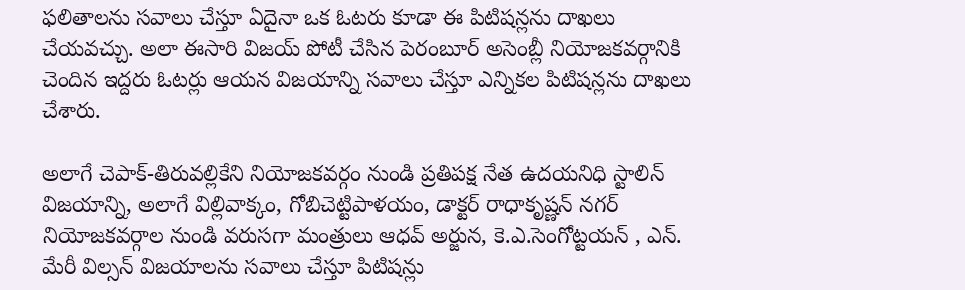ఫలితాలను సవాలు చేస్తూ ఏదైనా ఒక ఓటరు కూడా ఈ పిటిషన్లను దాఖలు చేయవచ్చు. అలా ఈసారి విజయ్ పోటీ చేసిన పెరంబూర్ అసెంబ్లీ నియోజకవర్గానికి చెందిన ఇద్దరు ఓటర్లు ఆయన విజయాన్ని సవాలు చేస్తూ ఎన్నికల పిటిషన్లను దాఖలు చేశారు.

అలాగే చెపాక్-తిరువల్లికేని నియోజకవర్గం నుండి ప్రతిపక్ష నేత ఉదయనిధి స్టాలిన్ విజయాన్ని, అలాగే విల్లివాక్కం, గోబిచెట్టిపాళయం, డాక్టర్ రాధాకృష్ణన్ నగర్ నియోజకవర్గాల నుండి వరుసగా మంత్రులు ఆధవ్ అర్జున, కె.ఎ.సెంగోట్టయన్ , ఎన్. మేరీ విల్సన్ విజయాలను సవాలు చేస్తూ పిటిషన్లు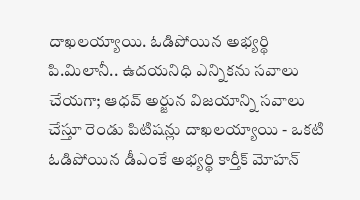దాఖలయ్యాయి. ఓడిపోయిన అభ్యర్థి పి.మిలానీ.. ఉదయనిధి ఎన్నికను సవాలు చేయగా; ఆధవ్ అర్జున విజయాన్ని సవాలు చేస్తూ రెండు పిటిషన్లు దాఖలయ్యాయి - ఒకటి ఓడిపోయిన డీఎంకే అభ్యర్థి కార్తీక్ మోహన్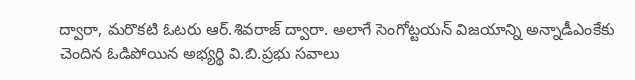ద్వారా, మరొకటి ఓటరు ఆర్.శివరాజ్ ద్వారా. అలాగే సెంగోట్టయన్ విజయాన్ని అన్నాడీఎంకేకు చెందిన ఓడిపోయిన అభ్యర్థి వి.బి.ప్రభు సవాలు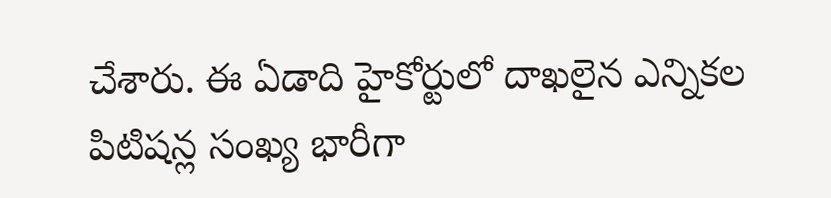చేశారు. ఈ ఏడాది హైకోర్టులో దాఖలైన ఎన్నికల పిటిషన్ల సంఖ్య భారీగా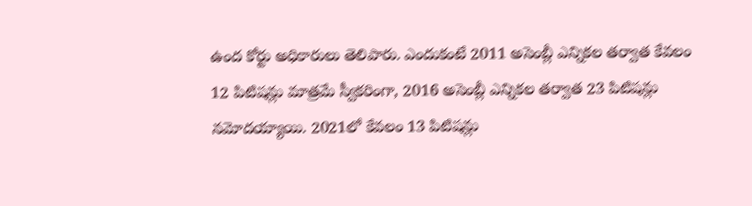ఉంద కోర్టు అధికారులు తెలిపారు. ఎందుకంటే 2011 అసెంబ్లీ ఎన్నికల తర్వాత కేవలం 12 పిటిషన్లు మాత్రమే స్వీకరింగా, 2016 అసెంబ్లీ ఎన్నికల తర్వాత 23 పిటిషన్లు నమోదయ్యాయి. 2021లో కేవలం 13 పిటిషన్లు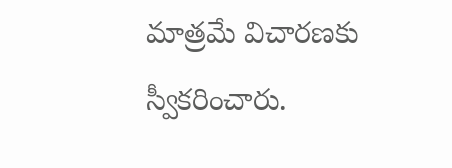మాత్రమే విచారణకు స్వీకరించారు.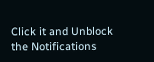Click it and Unblock the Notifications